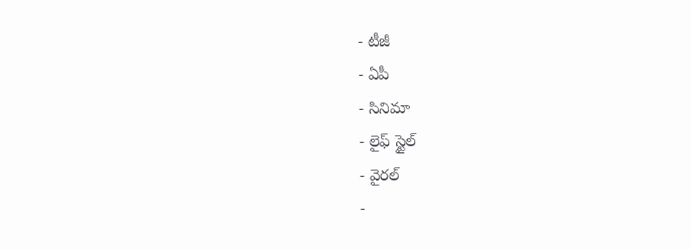- టీజీ
- ఏపీ
- సినిమా
- లైఫ్ స్టైల్
- వైరల్
-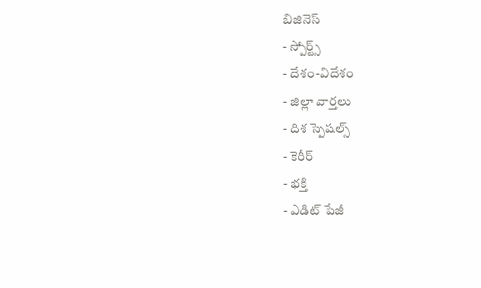బిజినెస్
- స్పోర్ట్స్
- దేశం-విదేశం
- జిల్లా వార్తలు
- దిశ స్పెషల్స్
- కెరీర్
- భక్తి
- ఎడిట్ పేజీ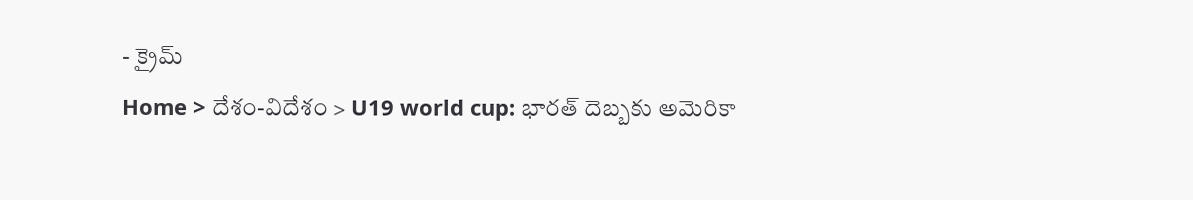- క్రైమ్
Home > దేశం-విదేశం > U19 world cup: భారత్ దెబ్బకు అమెరికా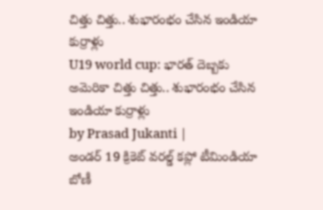చిత్తు చిత్తు.. శుభారంభం చేసిన ఇండియా కుర్రాళ్లు
U19 world cup: భారత్ దెబ్బకు అమెరికా చిత్తు చిత్తు.. శుభారంభం చేసిన ఇండియా కుర్రాళ్లు
by Prasad Jukanti |
అండర్ 19 క్రికెట్ వరల్డ్ కప్లో టీమిండియా బోణీ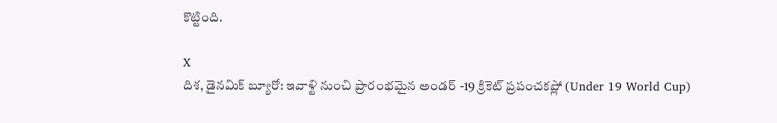కొట్టింది.

X
దిశ, డైనమిక్ బ్యూరో: ఇవాళ్టి నుంచి ప్రారంభమైన అండర్ -19 క్రికెట్ ప్రపంచకప్లో (Under 19 World Cup)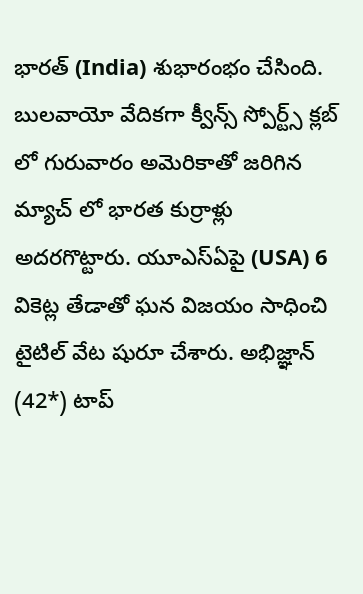భారత్ (India) శుభారంభం చేసింది. బులవాయో వేదికగా క్వీన్స్ స్పోర్ట్స్ క్లబ్ లో గురువారం అమెరికాతో జరిగిన మ్యాచ్ లో భారత కుర్రాళ్లు అదరగొట్టారు. యూఎస్ఏపై (USA) 6 వికెట్ల తేడాతో ఘన విజయం సాధించి టైటిల్ వేట షురూ చేశారు. అభిజ్ఞాన్ (42*) టాప్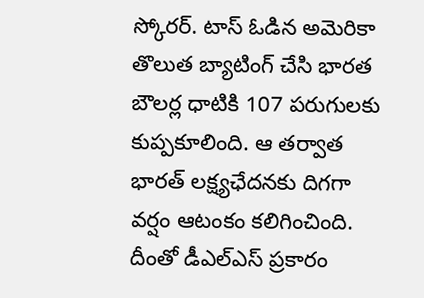స్కోరర్. టాస్ ఓడిన అమెరికా తొలుత బ్యాటింగ్ చేసి భారత బౌలర్ల ధాటికి 107 పరుగులకు కుప్పకూలింది. ఆ తర్వాత భారత్ లక్ష్యఛేదనకు దిగగా వర్షం ఆటంకం కలిగించింది. దీంతో డీఎల్ఎస్ ప్రకారం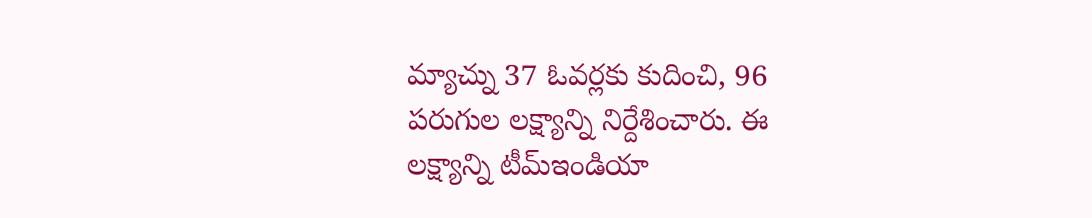మ్యాచ్ను 37 ఓవర్లకు కుదించి, 96 పరుగుల లక్ష్యాన్ని నిర్దేశించారు. ఈ లక్ష్యాన్ని టీమ్ఇండియా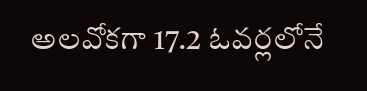అలవోకగా 17.2 ఓవర్లలోనే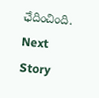ఛేదించింది.
Next Story